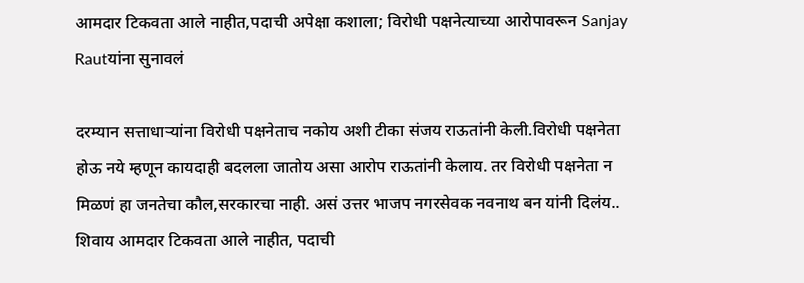आमदार टिकवता आले नाहीत,पदाची अपेक्षा कशाला; विरोधी पक्षनेत्याच्या आरोपावरून Sanjay Rautयांना सुनावलं

दरम्यान सत्ताधाऱ्यांना विरोधी पक्षनेताच नकोय अशी टीका संजय राऊतांनी केली.विरोधी पक्षनेता होऊ नये म्हणून कायदाही बदलला जातोय असा आरोप राऊतांनी केलाय. तर विरोधी पक्षनेता न मिळणं हा जनतेचा कौल,सरकारचा नाही. असं उत्तर भाजप नगरसेवक नवनाथ बन यांनी दिलंय.. शिवाय आमदार टिकवता आले नाहीत, पदाची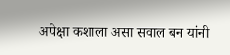अपेक्षा कशाला असा सवाल बन यांनी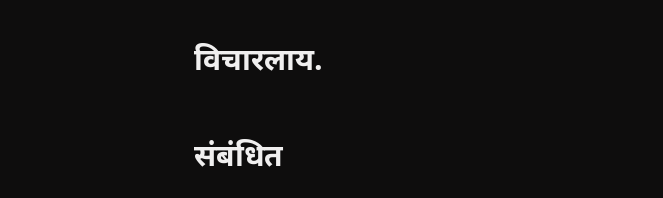विचारलाय.

संबंधित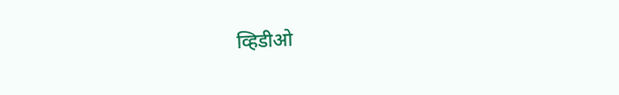व्हिडीओ